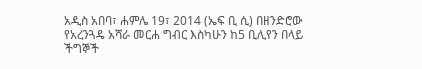አዲስ አበባ፣ ሐምሌ 19፣ 2014 (ኤፍ ቢ ሲ) በዘንድሮው የአረንጓዴ አሻራ መርሐ ግብር እስካሁን ከ5 ቢሊየን በላይ ችግኞች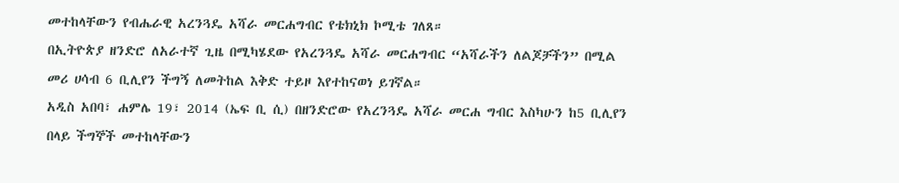መተከላቸውን የብሔራዊ አረንጓዴ አሻራ መርሐግብር የቴክኒክ ኮሚቴ ገለጸ።
በኢትዮጵያ ዘንድሮ ለአራተኛ ጊዜ በሚካሄደው የአረንጓዴ አሻራ መርሐግብር “አሻራችን ለልጆቻችን” በሚል መሪ ሀሳብ 6 ቢሊየን ችግኝ ለመትከል እቅድ ተይዞ እየተከናወነ ይገኛል።
አዲስ አበባ፣ ሐምሌ 19፣ 2014 (ኤፍ ቢ ሲ) በዘንድሮው የአረንጓዴ አሻራ መርሐ ግብር እስካሁን ከ5 ቢሊየን በላይ ችግኞች መተከላቸውን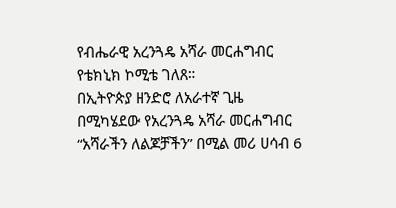የብሔራዊ አረንጓዴ አሻራ መርሐግብር የቴክኒክ ኮሚቴ ገለጸ።
በኢትዮጵያ ዘንድሮ ለአራተኛ ጊዜ በሚካሄደው የአረንጓዴ አሻራ መርሐግብር “አሻራችን ለልጆቻችን” በሚል መሪ ሀሳብ 6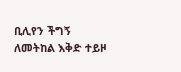ቢሊየን ችግኝ ለመትከል እቅድ ተይዞ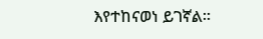እየተከናወነ ይገኛል።